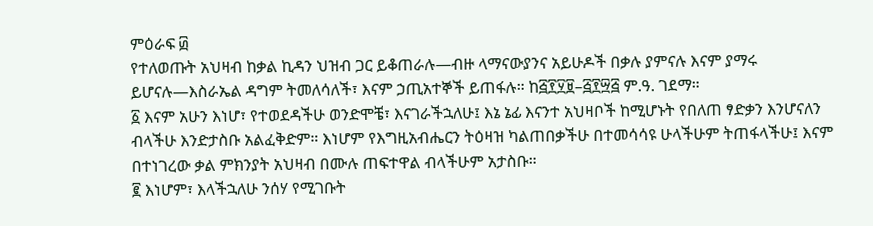ምዕራፍ ፴
የተለወጡት አህዛብ ከቃል ኪዳን ህዝብ ጋር ይቆጠራሉ—ብዙ ላማናውያንና አይሁዶች በቃሉ ያምናሉ እናም ያማሩ ይሆናሉ—እስራኤል ዳግም ትመለሳለች፣ እናም ኃጢአተኞች ይጠፋሉ። ከ፭፻፶፱–፭፻፵፭ ም.ዓ. ገደማ።
፩ እናም አሁን እነሆ፣ የተወደዳችሁ ወንድሞቼ፣ እናገራችኋለሁ፤ እኔ ኔፊ እናንተ አህዛቦች ከሚሆኑት የበለጠ ፃድቃን እንሆናለን ብላችሁ እንድታስቡ አልፈቅድም። እነሆም የእግዚአብሔርን ትዕዛዝ ካልጠበቃችሁ በተመሳሳዩ ሁላችሁም ትጠፋላችሁ፤ እናም በተነገረው ቃል ምክንያት አህዛብ በሙሉ ጠፍተዋል ብላችሁም አታስቡ።
፪ እነሆም፣ እላችኋለሁ ንሰሃ የሚገቡት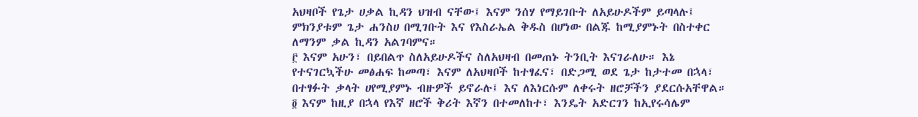አህዛቦች የጌታ ሀቃል ኪዳን ህዝብ ናቸው፤ እናም ንሰሃ የማይገቡት ለአይሁዶችም ይጣላሉ፤ ምክንያቱም ጌታ ሐንስሀ በሚገቡት እና የእስራኤል ቅዱስ በሆነው በልጁ ከሚያምኑት በስተቀር ለማንም ቃል ኪዳን አልገባምና።
፫ እናም አሁን፣ በይበልጥ ስለአይሁዶችና ስለአህዛብ በመጠኑ ትንቢት እናገራለሁ። እኔ የተናገርኳችሁ መፅሐፍ ከመጣ፣ እናም ለአህዛቦች ከተፃፈና፣ በድጋሚ ወደ ጌታ ከታተመ በኋላ፣ በተፃፉት ቃላት ሀየሚያምኑ ብዙዎች ይኖራሉ፤ እና ለእነርሱም ለቀሩት ዘሮቻችን ያደርሱአቸዋል።
፬ እናም ከዚያ በኋላ የእኛ ዘሮች ቅሪት እኛን በተመለከተ፣ እንዴት አድርገን ከኢየሩሳሌም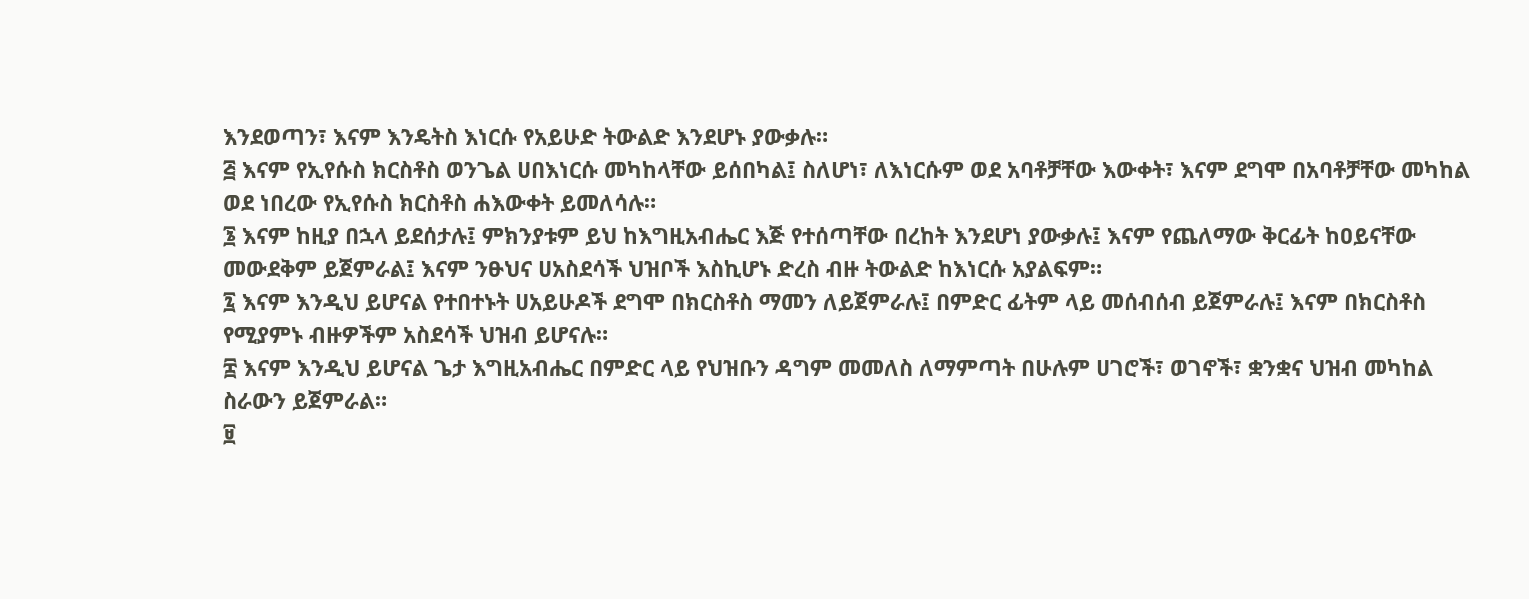እንደወጣን፣ እናም እንዴትስ እነርሱ የአይሁድ ትውልድ እንደሆኑ ያውቃሉ።
፭ እናም የኢየሱስ ክርስቶስ ወንጌል ሀበእነርሱ መካከላቸው ይሰበካል፤ ስለሆነ፣ ለእነርሱም ወደ አባቶቻቸው እውቀት፣ እናም ደግሞ በአባቶቻቸው መካከል ወደ ነበረው የኢየሱስ ክርስቶስ ሐእውቀት ይመለሳሉ።
፮ እናም ከዚያ በኋላ ይደሰታሉ፤ ምክንያቱም ይህ ከእግዚአብሔር እጅ የተሰጣቸው በረከት እንደሆነ ያውቃሉ፤ እናም የጨለማው ቅርፊት ከዐይናቸው መውደቅም ይጀምራል፤ እናም ንፁህና ሀአስደሳች ህዝቦች እስኪሆኑ ድረስ ብዙ ትውልድ ከእነርሱ አያልፍም።
፯ እናም እንዲህ ይሆናል የተበተኑት ሀአይሁዶች ደግሞ በክርስቶስ ማመን ለይጀምራሉ፤ በምድር ፊትም ላይ መሰብሰብ ይጀምራሉ፤ እናም በክርስቶስ የሚያምኑ ብዙዎችም አስደሳች ህዝብ ይሆናሉ።
፰ እናም እንዲህ ይሆናል ጌታ እግዚአብሔር በምድር ላይ የህዝቡን ዳግም መመለስ ለማምጣት በሁሉም ሀገሮች፣ ወገኖች፣ ቋንቋና ህዝብ መካከል ስራውን ይጀምራል።
፱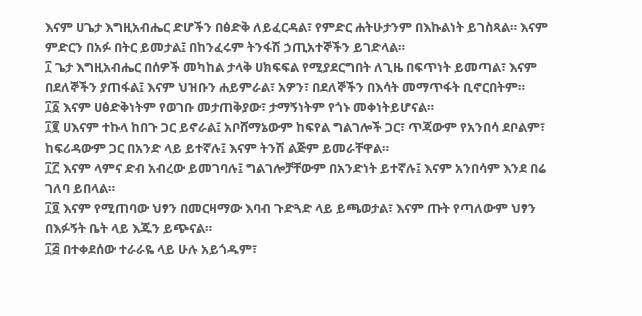እናም ሀጌታ እግዚአብሔር ድሆችን በፅድቅ ለይፈርዳል፣ የምድር ሐትሁታንም በእኩልነት ይገስጻል። እናም ምድርን በአፉ በትር ይመታል፤ በከንፈሩም ትንፋሽ ኃጢአተኞችን ይገድላል።
፲ ጌታ እግዚአብሔር በሰዎች መካከል ታላቅ ሀክፍፍል የሚያደርግበት ለጊዜ በፍጥነት ይመጣል፣ እናም በደለኞችን ያጠፋል፤ እናም ህዝቡን ሐይምራል፣ አዎን፣ በደለኞችን በእሳት መማጥፋት ቢኖርበትም።
፲፩ እናም ሀፅድቅነትም የወገቡ መታጠቅያው፣ ታማኝነትም የጎኑ መቀነትይሆናል።
፲፪ ሀእናም ተኩላ ከበጉ ጋር ይኖራል፤ አቦሸማኔውም ከፍየል ግልገሎች ጋር፣ ጥጃውም የአንበሳ ደቦልም፣ ከፍሪዳውም ጋር በአንድ ላይ ይተኛሉ፤ እናም ትንሽ ልጅም ይመራቸዋል።
፲፫ እናም ላምና ድብ አብረው ይመገባሉ፤ ግልገሎቻቸውም በአንድነት ይተኛሉ፤ እናም አንበሳም እንደ በሬ ገለባ ይበላል።
፲፬ እናም የሚጠባው ህፃን በመርዛማው እባብ ጉድጓድ ላይ ይጫወታል፣ እናም ጡት የጣለውም ህፃን በእፉኝት ቤት ላይ እጁን ይጭናል።
፲፭ በተቀደሰው ተራራዬ ላይ ሁሉ አይጎዱም፣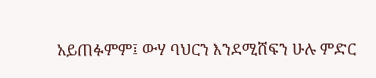አይጠፉምም፤ ውሃ ባህርን እንደሚሸፍን ሁሉ ምድር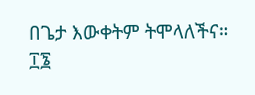በጌታ እውቀትም ትሞላለችና።
፲፮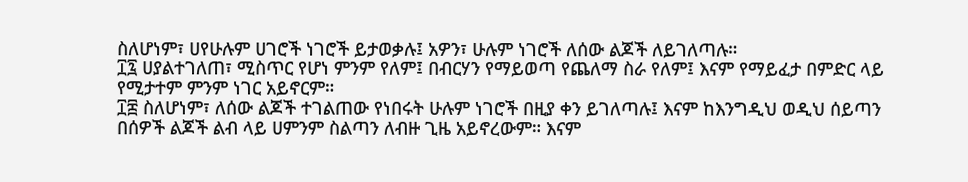ስለሆነም፣ ሀየሁሉም ሀገሮች ነገሮች ይታወቃሉ፤ አዎን፣ ሁሉም ነገሮች ለሰው ልጆች ለይገለጣሉ።
፲፯ ሀያልተገለጠ፣ ሚስጥር የሆነ ምንም የለም፤ በብርሃን የማይወጣ የጨለማ ስራ የለም፤ እናም የማይፈታ በምድር ላይ የሚታተም ምንም ነገር አይኖርም።
፲፰ ስለሆነም፣ ለሰው ልጆች ተገልጠው የነበሩት ሁሉም ነገሮች በዚያ ቀን ይገለጣሉ፤ እናም ከእንግዲህ ወዲህ ሰይጣን በሰዎች ልጆች ልብ ላይ ሀምንም ስልጣን ለብዙ ጊዜ አይኖረውም። እናም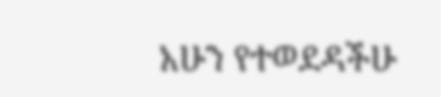አሁን የተወደዳችሁ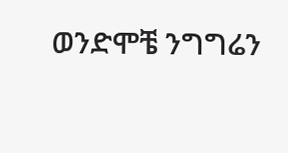ወንድሞቼ ንግግሬን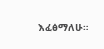እፈፅማለሁ።